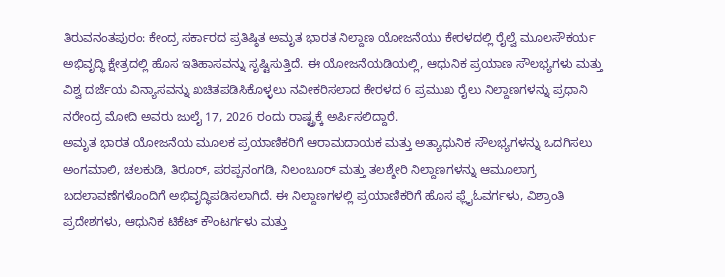ತಿರುವನಂತಪುರಂ: ಕೇಂದ್ರ ಸರ್ಕಾರದ ಪ್ರತಿಷ್ಠಿತ ಅಮೃತ ಭಾರತ ನಿಲ್ದಾಣ ಯೋಜನೆಯು ಕೇರಳದಲ್ಲಿ ರೈಲ್ವೆ ಮೂಲಸೌಕರ್ಯ ಅಭಿವೃದ್ಧಿ ಕ್ಷೇತ್ರದಲ್ಲಿ ಹೊಸ ಇತಿಹಾಸವನ್ನು ಸೃಷ್ಟಿಸುತ್ತಿದೆ. ಈ ಯೋಜನೆಯಡಿಯಲ್ಲಿ, ಆಧುನಿಕ ಪ್ರಯಾಣ ಸೌಲಭ್ಯಗಳು ಮತ್ತು ವಿಶ್ವ ದರ್ಜೆಯ ವಿನ್ಯಾಸವನ್ನು ಖಚಿತಪಡಿಸಿಕೊಳ್ಳಲು ನವೀಕರಿಸಲಾದ ಕೇರಳದ 6 ಪ್ರಮುಖ ರೈಲು ನಿಲ್ದಾಣಗಳನ್ನು ಪ್ರಧಾನಿ ನರೇಂದ್ರ ಮೋದಿ ಅವರು ಜುಲೈ 17, 2026 ರಂದು ರಾಷ್ಟ್ರಕ್ಕೆ ಅರ್ಪಿಸಲಿದ್ದಾರೆ.
ಅಮೃತ ಭಾರತ ಯೋಜನೆಯ ಮೂಲಕ ಪ್ರಯಾಣಿಕರಿಗೆ ಆರಾಮದಾಯಕ ಮತ್ತು ಅತ್ಯಾಧುನಿಕ ಸೌಲಭ್ಯಗಳನ್ನು ಒದಗಿಸಲು ಅಂಗಮಾಲಿ, ಚಲಕುಡಿ, ತಿರೂರ್, ಪರಪ್ಪನಂಗಡಿ, ನಿಲಂಬೂರ್ ಮತ್ತು ತಲಶ್ಶೇರಿ ನಿಲ್ದಾಣಗಳನ್ನು ಆಮೂಲಾಗ್ರ ಬದಲಾವಣೆಗಳೊಂದಿಗೆ ಅಭಿವೃದ್ಧಿಪಡಿಸಲಾಗಿದೆ. ಈ ನಿಲ್ದಾಣಗಳಲ್ಲಿ ಪ್ರಯಾಣಿಕರಿಗೆ ಹೊಸ ಫ್ಲೈಓವರ್ಗಳು, ವಿಶ್ರಾಂತಿ ಪ್ರದೇಶಗಳು, ಆಧುನಿಕ ಟಿಕೆಟ್ ಕೌಂಟರ್ಗಳು ಮತ್ತು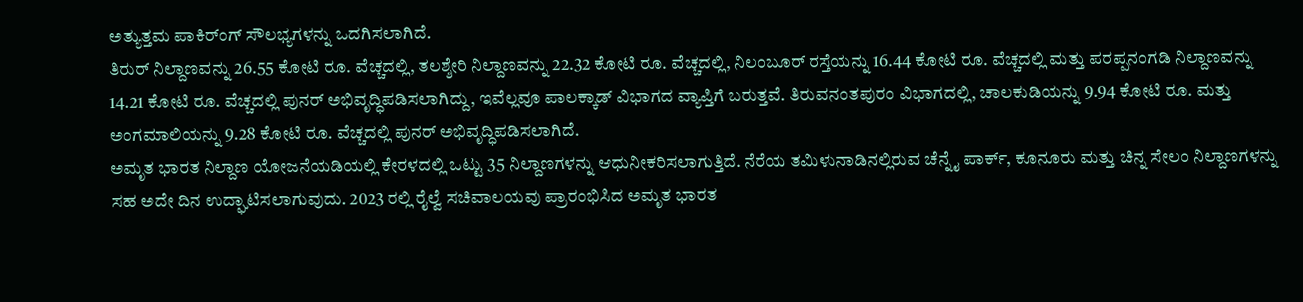ಅತ್ಯುತ್ತಮ ಪಾಕಿರ್ಂಗ್ ಸೌಲಭ್ಯಗಳನ್ನು ಒದಗಿಸಲಾಗಿದೆ.
ತಿರುರ್ ನಿಲ್ದಾಣವನ್ನು 26.55 ಕೋಟಿ ರೂ. ವೆಚ್ಚದಲ್ಲಿ, ತಲಶ್ಶೇರಿ ನಿಲ್ದಾಣವನ್ನು 22.32 ಕೋಟಿ ರೂ. ವೆಚ್ಚದಲ್ಲಿ, ನಿಲಂಬೂರ್ ರಸ್ತೆಯನ್ನು 16.44 ಕೋಟಿ ರೂ. ವೆಚ್ಚದಲ್ಲಿ ಮತ್ತು ಪರಪ್ಪನಂಗಡಿ ನಿಲ್ದಾಣವನ್ನು 14.21 ಕೋಟಿ ರೂ. ವೆಚ್ಚದಲ್ಲಿ ಪುನರ್ ಅಭಿವೃದ್ಧಿಪಡಿಸಲಾಗಿದ್ದು, ಇವೆಲ್ಲವೂ ಪಾಲಕ್ಕಾಡ್ ವಿಭಾಗದ ವ್ಯಾಪ್ತಿಗೆ ಬರುತ್ತವೆ. ತಿರುವನಂತಪುರಂ ವಿಭಾಗದಲ್ಲಿ, ಚಾಲಕುಡಿಯನ್ನು 9.94 ಕೋಟಿ ರೂ. ಮತ್ತು ಅಂಗಮಾಲಿಯನ್ನು 9.28 ಕೋಟಿ ರೂ. ವೆಚ್ಚದಲ್ಲಿ ಪುನರ್ ಅಭಿವೃದ್ಧಿಪಡಿಸಲಾಗಿದೆ.
ಅಮೃತ ಭಾರತ ನಿಲ್ದಾಣ ಯೋಜನೆಯಡಿಯಲ್ಲಿ ಕೇರಳದಲ್ಲಿ ಒಟ್ಟು 35 ನಿಲ್ದಾಣಗಳನ್ನು ಆಧುನೀಕರಿಸಲಾಗುತ್ತಿದೆ. ನೆರೆಯ ತಮಿಳುನಾಡಿನಲ್ಲಿರುವ ಚೆನ್ನೈ ಪಾರ್ಕ್, ಕೂನೂರು ಮತ್ತು ಚಿನ್ನ ಸೇಲಂ ನಿಲ್ದಾಣಗಳನ್ನು ಸಹ ಅದೇ ದಿನ ಉದ್ಘಾಟಿಸಲಾಗುವುದು. 2023 ರಲ್ಲಿ ರೈಲ್ವೆ ಸಚಿವಾಲಯವು ಪ್ರಾರಂಭಿಸಿದ ಅಮೃತ ಭಾರತ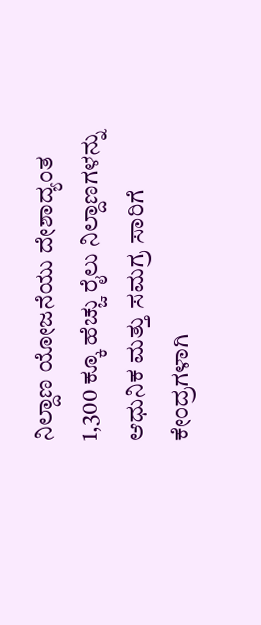ನಿಲ್ದಾಣ ಯೋಜನೆಯು ದೇಶಾದ್ಯಂತ 1,300 ಕ್ಕೂ ಹೆಚ್ಚು ರೈಲು ನಿಲ್ದಾಣಗಳನ್ನು ಆಧುನಿಕ ಮತ್ತು ಸಮಗ್ರ ಸಾರಿಗೆ ಕೇಂದ್ರಗಳಾಗಿ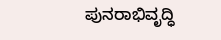ಪುನರಾಭಿವೃದ್ಧಿ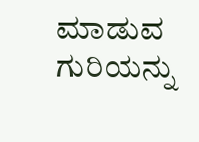ಮಾಡುವ ಗುರಿಯನ್ನು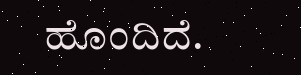ಹೊಂದಿದೆ.